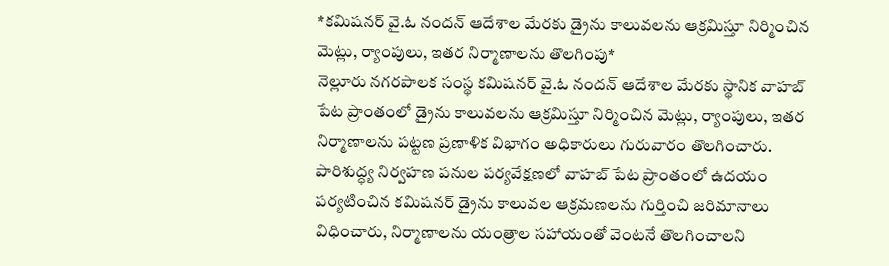*కమిషనర్ వై.ఓ నందన్ ఆదేశాల మేరకు డ్రైను కాలువలను ఆక్రమిస్తూ నిర్మించిన మెట్లు, ర్యాంపులు, ఇతర నిర్మాణాలను తొలగింపు*
నెల్లూరు నగరపాలక సంస్థ కమిషనర్ వై.ఓ నందన్ ఆదేశాల మేరకు స్థానిక వాహబ్ పేట ప్రాంతంలో డ్రైను కాలువలను ఆక్రమిస్తూ నిర్మించిన మెట్లు, ర్యాంపులు, ఇతర నిర్మాణాలను పట్టణ ప్రణాళిక విభాగం అధికారులు గురువారం తొలగించారు.
పారిశుద్ధ్య నిర్వహణ పనుల పర్యవేక్షణలో వాహబ్ పేట ప్రాంతంలో ఉదయం పర్యటించిన కమిషనర్ డ్రైను కాలువల ఆక్రమణలను గుర్తించి జరిమానాలు విధించారు, నిర్మాణాలను యంత్రాల సహాయంతో వెంటనే తొలగించాలని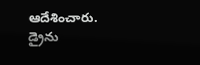ఆదేశించారు.
డ్రైను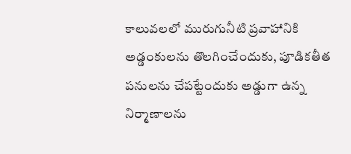కాలువలలో మురుగునీటి ప్రవాహానికి అడ్డంకులను తొలగించేందుకు, పూడికతీత పనులను చేపట్టేందుకు అడ్డుగా ఉన్న నిర్మాణాలను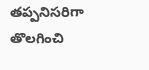తప్పనిసరిగా తొలగించి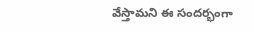వేస్తామని ఈ సందర్భంగా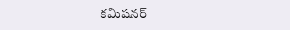కమిషనర్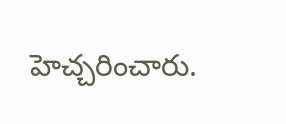హెచ్చరించారు.